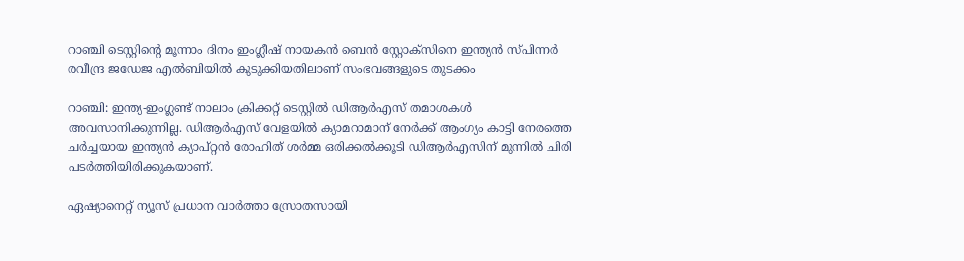റാഞ്ചി ടെസ്റ്റിന്‍റെ മൂന്നാം ദിനം ഇംഗ്ലീഷ് നായകന്‍ ബെന്‍ സ്റ്റോക്‌സിനെ ഇന്ത്യന്‍ സ്പിന്നര്‍ രവീന്ദ്ര ജഡേജ എല്‍ബിയില്‍ കുടുക്കിയതിലാണ് സംഭവങ്ങളുടെ തുടക്കം

റാഞ്ചി: ഇന്ത്യ-ഇംഗ്ലണ്ട് നാലാം ക്രിക്കറ്റ് ടെസ്റ്റില്‍ ഡിആര്‍എസ് തമാശകള്‍ അവസാനിക്കുന്നില്ല. ഡിആര്‍എസ് വേളയില്‍ ക്യാമറാമാന് നേര്‍ക്ക് ആംഗ്യം കാട്ടി നേരത്തെ ചര്‍ച്ചയായ ഇന്ത്യന്‍ ക്യാപ്റ്റന്‍ രോഹിത് ശര്‍മ്മ ഒരിക്കല്‍ക്കൂടി ഡിആര്‍എസിന് മുന്നില്‍ ചിരി പടര്‍ത്തിയിരിക്കുകയാണ്.

ഏഷ്യാനെറ്റ് ന്യൂസ് പ്രധാന വാർത്താ സ്രോതസായി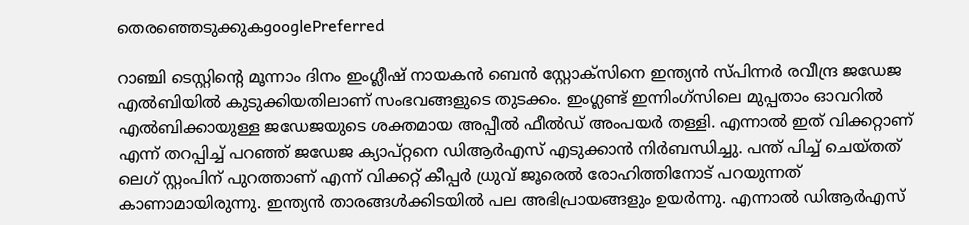തെരഞ്ഞെടുക്കുകgooglePreferred

റാഞ്ചി ടെസ്റ്റിന്‍റെ മൂന്നാം ദിനം ഇംഗ്ലീഷ് നായകന്‍ ബെന്‍ സ്റ്റോക്‌സിനെ ഇന്ത്യന്‍ സ്പിന്നര്‍ രവീന്ദ്ര ജഡേജ എല്‍ബിയില്‍ കുടുക്കിയതിലാണ് സംഭവങ്ങളുടെ തുടക്കം. ഇംഗ്ലണ്ട് ഇന്നിംഗ്‌സിലെ മുപ്പതാം ഓവറില്‍ എല്‍ബിക്കായുള്ള ജഡേജയുടെ ശക്തമായ അപ്പീല്‍ ഫീല്‍ഡ് അംപയര്‍ തള്ളി. എന്നാല്‍ ഇത് വിക്കറ്റാണ് എന്ന് തറപ്പിച്ച് പറഞ്ഞ് ജഡേജ ക്യാപ്റ്റനെ ഡിആര്‍എസ് എടുക്കാന്‍ നിര്‍ബന്ധിച്ചു. പന്ത് പിച്ച് ചെയ്തത് ലെഗ് സ്റ്റംപിന് പുറത്താണ് എന്ന് വിക്കറ്റ് കീപ്പര്‍ ധ്രുവ് ജൂരെല്‍ രോഹിത്തിനോട് പറയുന്നത് കാണാമായിരുന്നു. ഇന്ത്യന്‍ താരങ്ങള്‍ക്കിടയില്‍ പല അഭിപ്രായങ്ങളും ഉയര്‍ന്നു. എന്നാല്‍ ഡിആര്‍എസ്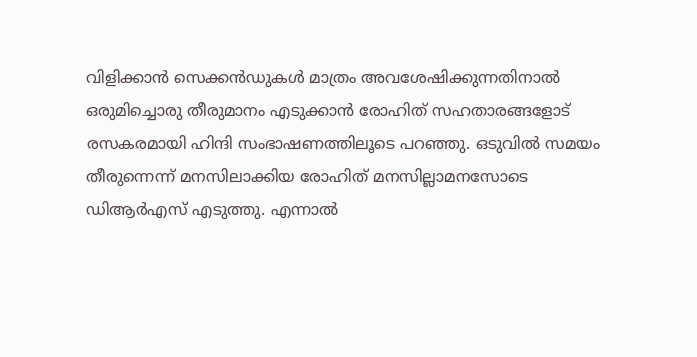വിളിക്കാന്‍ സെക്കന്‍ഡുകള്‍ മാത്രം അവശേഷിക്കുന്നതിനാല്‍ ഒരുമിച്ചൊരു തീരുമാനം എടുക്കാന്‍ രോഹിത് സഹതാരങ്ങളോട് രസകരമായി ഹിന്ദി സംഭാഷണത്തിലൂടെ പറഞ്ഞു. ഒടുവില്‍ സമയം തീരുന്നെന്ന് മനസിലാക്കിയ രോഹിത് മനസില്ലാമനസോടെ ഡിആര്‍എസ് എടുത്തു. എന്നാല്‍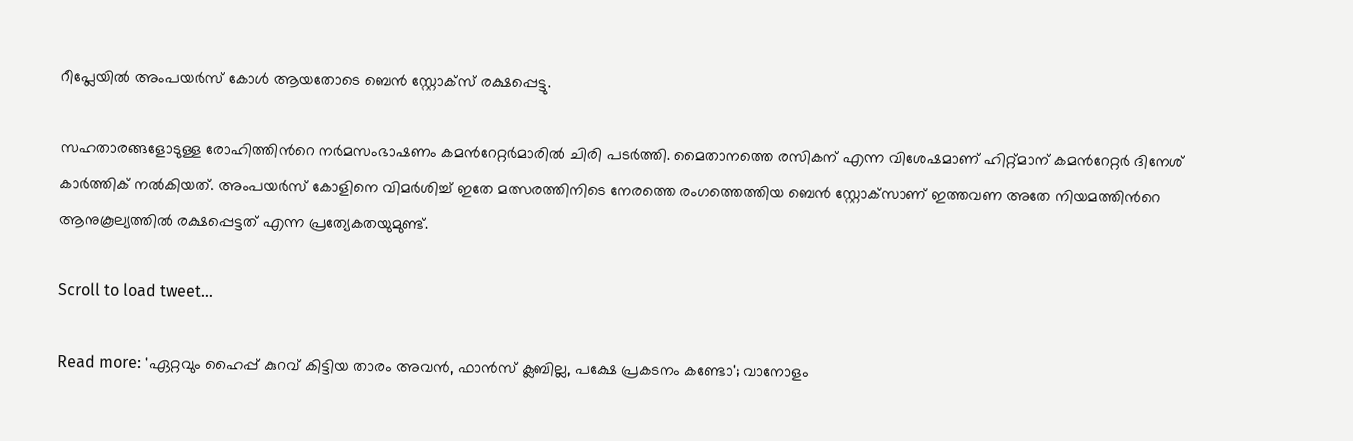റീപ്ലേയില്‍ അംപയര്‍സ് കോള്‍ ആയതോടെ ബെന്‍ സ്റ്റോക്‌സ് രക്ഷപ്പെട്ടു.

സഹതാരങ്ങളോടുള്ള രോഹിത്തിന്‍റെ നര്‍മസംഭാഷണം കമന്‍റേറ്റര്‍മാരില്‍ ചിരി പടര്‍ത്തി. മൈതാനത്തെ രസികന് എന്ന വിശേഷമാണ് ഹിറ്റ്‌മാന് കമന്‍റേറ്റര്‍ ദിനേശ് കാര്‍ത്തിക് നല്‍കിയത്. അംപയര്‍സ് കോളിനെ വിമര്‍ശിച്ച് ഇതേ മത്സരത്തിനിടെ നേരത്തെ രംഗത്തെത്തിയ ബെന്‍ സ്റ്റോക്‌സാണ് ഇത്തവണ അതേ നിയമത്തിന്‍റെ ആനുകൂല്യത്തില്‍ രക്ഷപ്പെട്ടത് എന്ന പ്രത്യേകതയുമുണ്ട്.

Scroll to load tweet…

Read more: 'ഏറ്റവും ഹൈപ്പ് കുറവ് കിട്ടിയ താരം അവന്‍, ഫാന്‍സ് ക്ലബില്ല, പക്ഷേ പ്രകടനം കണ്ടോ'; വാനോളം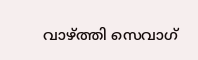വാഴ്ത്തി സെവാഗ്